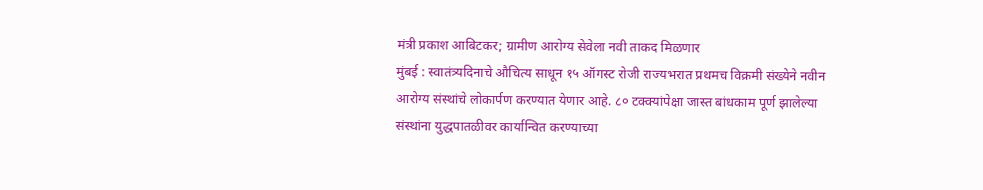मंत्री प्रकाश आबिटकर; ग्रामीण आरोग्य सेवेला नवी ताकद मिळणार
मुंबई : स्वातंत्र्यदिनाचे औचित्य साधून १५ ऑगस्ट रोजी राज्यभरात प्रथमच विक्रमी संख्येने नवीन आरोग्य संस्थांचे लोकार्पण करण्यात येणार आहे. ८० टक्क्यांपेक्षा जास्त बांधकाम पूर्ण झालेल्या संस्थांना युद्धपातळीवर कार्यान्वित करण्याच्या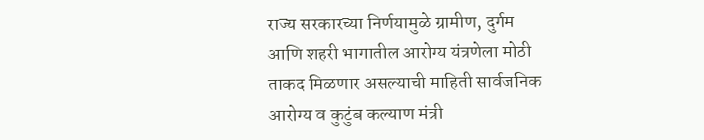राज्य सरकारच्या निर्णयामुळे ग्रामीण, दुर्गम आणि शहरी भागातील आरोग्य यंत्रणेला मोठी ताकद मिळणार असल्याची माहिती सार्वजनिक आरोग्य व कुटुंब कल्याण मंत्री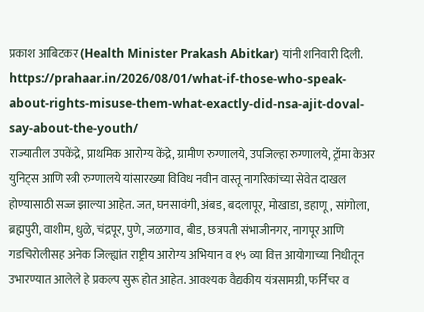प्रकाश आबिटकर (Health Minister Prakash Abitkar) यांनी शनिवारी दिली.
https://prahaar.in/2026/08/01/what-if-those-who-speak-about-rights-misuse-them-what-exactly-did-nsa-ajit-doval-say-about-the-youth/
राज्यातील उपकेंद्रे, प्राथमिक आरोग्य केंद्रे, ग्रामीण रुग्णालये, उपजिल्हा रुग्णालये, ट्रॉमा केअर युनिट्स आणि स्त्री रुग्णालये यांसारख्या विविध नवीन वास्तू नागरिकांच्या सेवेत दाखल होण्यासाठी सज्ज झाल्या आहेत. जत, घनसावंगी, अंबड, बदलापूर, मोखाडा, डहाणू, सांगोला, ब्रह्मपुरी, वाशीम, धुळे, चंद्रपूर, पुणे, जळगाव, बीड, छत्रपती संभाजीनगर, नागपूर आणि गडचिरोलीसह अनेक जिल्ह्यांत राष्ट्रीय आरोग्य अभियान व १५ व्या वित्त आयोगाच्या निधीतून उभारण्यात आलेले हे प्रकल्प सुरू होत आहेत. आवश्यक वैद्यकीय यंत्रसामग्री, फर्निचर व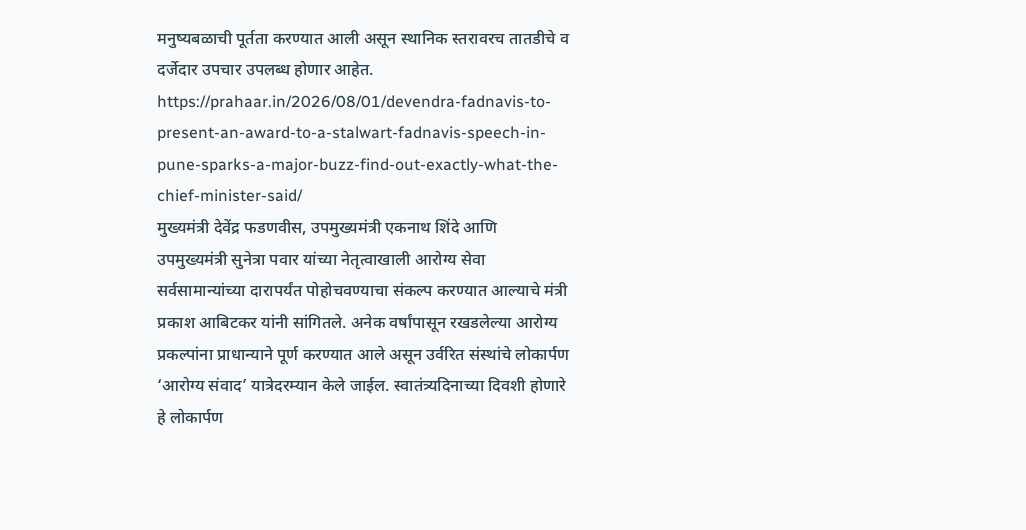मनुष्यबळाची पूर्तता करण्यात आली असून स्थानिक स्तरावरच तातडीचे व दर्जेदार उपचार उपलब्ध होणार आहेत.
https://prahaar.in/2026/08/01/devendra-fadnavis-to-present-an-award-to-a-stalwart-fadnavis-speech-in-pune-sparks-a-major-buzz-find-out-exactly-what-the-chief-minister-said/
मुख्यमंत्री देवेंद्र फडणवीस, उपमुख्यमंत्री एकनाथ शिंदे आणि उपमुख्यमंत्री सुनेत्रा पवार यांच्या नेतृत्वाखाली आरोग्य सेवा सर्वसामान्यांच्या दारापर्यंत पोहोचवण्याचा संकल्प करण्यात आल्याचे मंत्री प्रकाश आबिटकर यांनी सांगितले. अनेक वर्षांपासून रखडलेल्या आरोग्य प्रकल्पांना प्राधान्याने पूर्ण करण्यात आले असून उर्वरित संस्थांचे लोकार्पण ‘आरोग्य संवाद’ यात्रेदरम्यान केले जाईल. स्वातंत्र्यदिनाच्या दिवशी होणारे हे लोकार्पण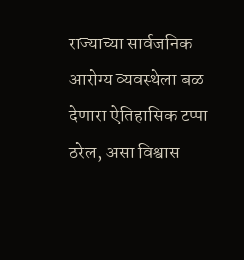राज्याच्या सार्वजनिक आरोग्य व्यवस्थेला बळ देणारा ऐतिहासिक टप्पा ठरेल, असा विश्वास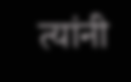त्यांनी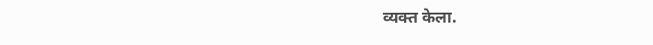व्यक्त केला.